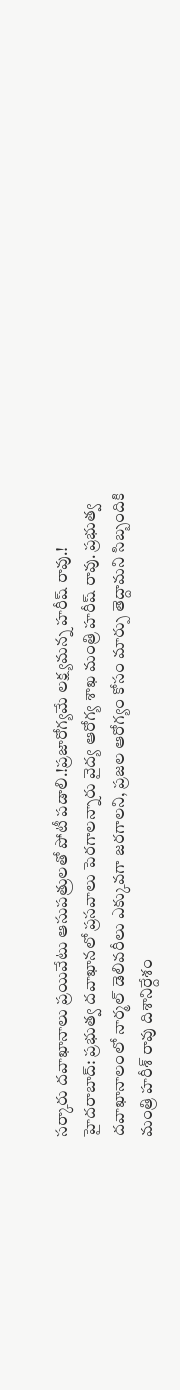సర్కారు దవాఖానాలు ప్రయివేటు ఆసుపత్రులతో పోటీ పడాలి.!ప్రజారోగ్యమే లక్ష్యమన్న హరీష్ రావు.!
హైదరాబాద్: ప్రభుత్వ దవాఖానలో ప్రసవాలు పెరగాలన్నారు వైద్య ఆరోగ్య శాఖ మంత్రి హరీష్ రావు. ప్రభుత్వ దవాఖానాలంలో నార్మల్ డెలివరీలు ఎక్కువగా జరగాలని, ప్రజల ఆరోగ్యం కోసం మార్పు తెద్దామని సిబ్బందికి మంత్రి హరీశ్ రావు దిశానిర్దేశం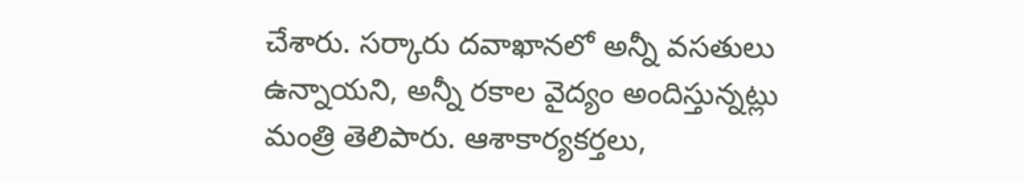చేశారు. సర్కారు దవాఖానలో అన్నీ వసతులు ఉన్నాయని, అన్నీ రకాల వైద్యం అందిస్తున్నట్లు మంత్రి తెలిపారు. ఆశాకార్యకర్తలు,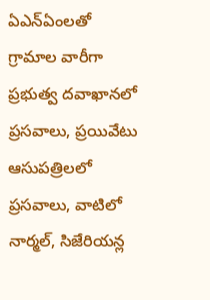ఏఎన్ఏంలతో గ్రామాల వారీగా ప్రభుత్వ దవాఖానలో ప్రసవాలు, ప్రయివేటు ఆసుపత్రిలలో ప్రసవాలు, వాటిలో నార్మల్, సిజేరియన్ల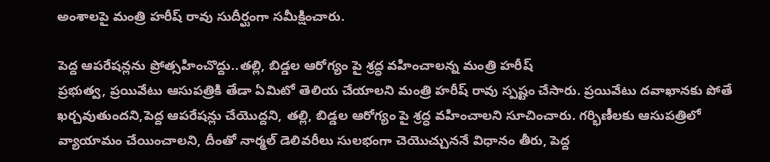అంశాలపై మంత్రి హరీష్ రావు సుదీర్ఘంగా సమీక్షించారు.

పెద్ద ఆపరేషన్లను ప్రోత్సహించొద్దు..తల్లి, బిడ్డల ఆరోగ్యం పై శ్రద్ధ వహించాలన్న మంత్రి హరీష్
ప్రభుత్వ, ప్రయివేటు ఆసుపత్రికి తేడా ఏమిటో తెలియ చేయాలని మంత్రి హరీష్ రావు స్పష్టం చేసారు. ప్రయివేటు దవాఖానకు పోతే ఖర్చవుతుందని,పెద్ద ఆపరేషన్లు చేయొద్దని, తల్లి, బిడ్డల ఆరోగ్యం పై శ్రద్ధ వహించాలని సూచించారు. గర్భిణీలకు ఆసుపత్రిలో వ్యాయామం చేయించాలని, దీంతో నార్మల్ డెలివరీలు సులభంగా చెయొచ్చుననే విధానం తీరు, పెద్ద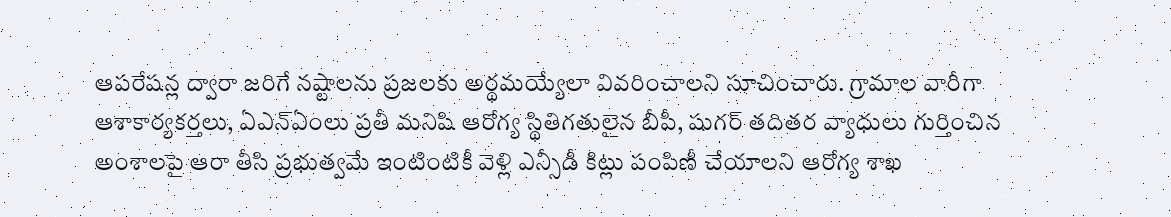ఆపరేషన్ల ద్వారా జరిగే నష్టాలను ప్రజలకు అర్థమయ్యేలా వివరించాలని సూచించారు. గ్రామాల వారీగా ఆశాకార్యకర్తలు, ఏఎన్ఏంలు ప్రతీ మనిషి ఆరోగ్య స్థితిగతులైన బీపీ, షుగర్ తదితర వ్యాధులు గుర్తించిన అంశాలపై ఆరా తీసి ప్రభుత్వమే ఇంటింటికీ వెళ్లి ఎన్సీడీ కిట్లు పంపిణీ చేయాలని ఆరోగ్య శాఖ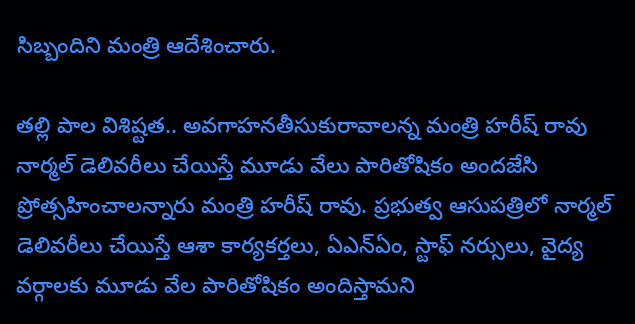సిబ్బందిని మంత్రి ఆదేశించారు.

తల్లి పాల విశిష్టత.. అవగాహనతీసుకురావాలన్న మంత్రి హరీష్ రావు
నార్మల్ డెలివరీలు చేయిస్తే మూడు వేలు పారితోషికం అందజేసి ప్రోత్సహించాలన్నారు మంత్రి హరీష్ రావు. ప్రభుత్వ ఆసుపత్రిలో నార్మల్ డెలివరీలు చేయిస్తే ఆశా కార్యకర్తలు, ఏఎన్ఏం, స్టాఫ్ నర్సులు, వైద్య వర్గాలకు మూడు వేల పారితోషికం అందిస్తామని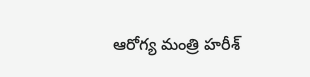ఆరోగ్య మంత్రి హరీశ్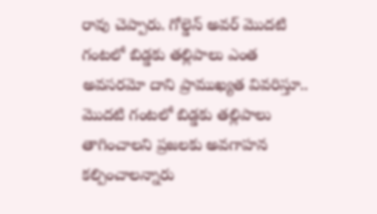రావు చెప్పారు. గోల్డెన్ అవర్ మొదటి గంటలో బిడ్డకు తల్లిపాలు ఎంత అవసరమో దాని ప్రాముఖ్యత వివరిస్తూ.. మొదటి గంటలో బిడ్డకు తల్లిపాలు తాగించాలని ప్రజలకు అవగాహన కల్పించాలన్నారు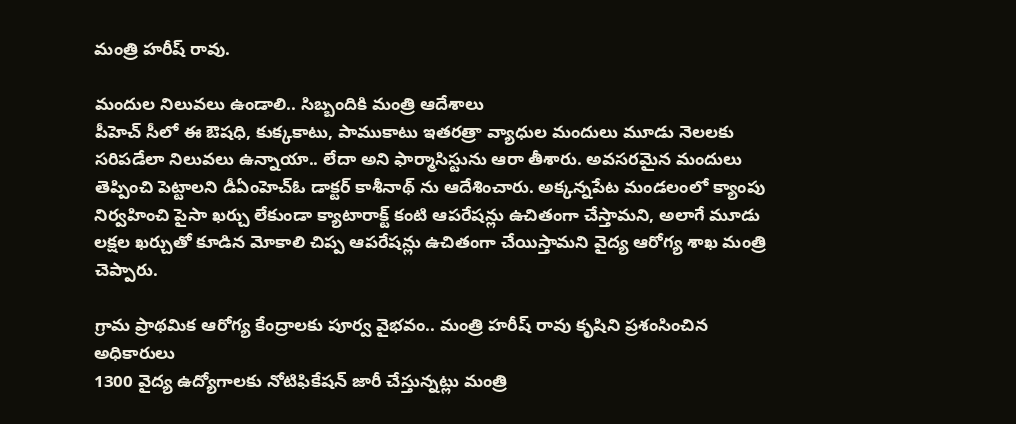మంత్రి హరీష్ రావు.

మందుల నిలువలు ఉండాలి.. సిబ్బందికి మంత్రి ఆదేశాలు
పీహెచ్ సీలో ఈ ఔషధి, కుక్కకాటు, పాముకాటు ఇతరత్రా వ్యాధుల మందులు మూడు నెలలకు సరిపడేలా నిలువలు ఉన్నాయా.. లేదా అని ఫార్మాసిస్టును ఆరా తీశారు. అవసరమైన మందులు తెప్పించి పెట్టాలని డీఏంహెచ్ఓ డాక్టర్ కాశీనాథ్ ను ఆదేశించారు. అక్కన్నపేట మండలంలో క్యాంపు నిర్వహించి పైసా ఖర్చు లేకుండా క్యాటారాక్ట్ కంటి ఆపరేషన్లు ఉచితంగా చేస్తామని, అలాగే మూడు లక్షల ఖర్చుతో కూడిన మోకాలి చిప్ప ఆపరేషన్లు ఉచితంగా చేయిస్తామని వైద్య ఆరోగ్య శాఖ మంత్రి చెప్పారు.

గ్రామ ప్రాథమిక ఆరోగ్య కేంద్రాలకు పూర్వ వైభవం.. మంత్రి హరీష్ రావు కృషిని ప్రశంసించిన అధికారులు
1300 వైద్య ఉద్యోగాలకు నోటిఫికేషన్ జారీ చేస్తున్నట్లు మంత్రి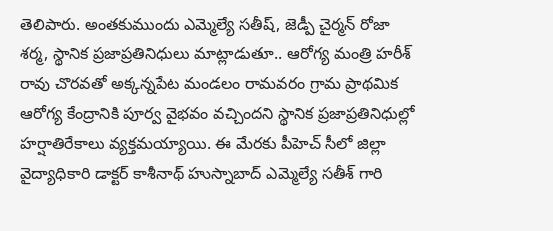తెలిపారు. అంతకుముందు ఎమ్మెల్యే సతీష్, జెడ్పీ చైర్మన్ రోజా శర్మ, స్థానిక ప్రజాప్రతినిధులు మాట్లాడుతూ.. ఆరోగ్య మంత్రి హరీశ్ రావు చొరవతో అక్కన్నపేట మండలం రామవరం గ్రామ ప్రాథమిక ఆరోగ్య కేంద్రానికి పూర్వ వైభవం వచ్చిందని స్థానిక ప్రజాప్రతినిధుల్లో హర్షాతిరేకాలు వ్యక్తమయ్యాయి. ఈ మేరకు పీహెచ్ సీలో జిల్లా వైద్యాధికారి డాక్టర్ కాశీనాథ్ హుస్నాబాద్ ఎమ్మెల్యే సతీశ్ గారి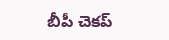బీపీ చెకప్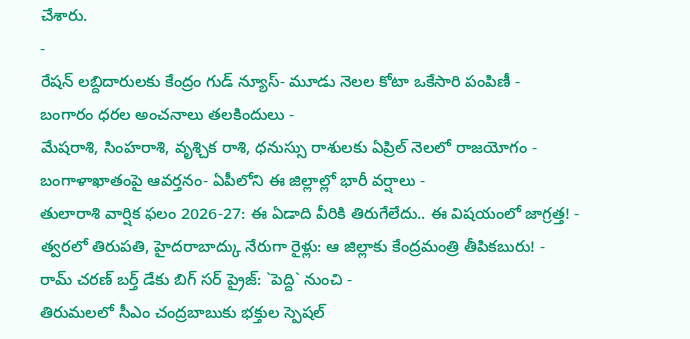చేశారు.
-
రేషన్ లబ్దిదారులకు కేంద్రం గుడ్ న్యూస్- మూడు నెలల కోటా ఒకేసారి పంపిణీ -
బంగారం ధరల అంచనాలు తలకిందులు -
మేషరాశి, సింహరాశి, వృశ్చిక రాశి, ధనుస్సు రాశులకు ఏప్రిల్ నెలలో రాజయోగం -
బంగాళాఖాతంపై ఆవర్తనం- ఏపీలోని ఈ జిల్లాల్లో భారీ వర్షాలు -
తులారాశి వార్షిక ఫలం 2026-27: ఈ ఏడాది వీరికి తిరుగేలేదు.. ఈ విషయంలో జాగ్రత్త! -
త్వరలో తిరుపతి, హైదరాబాద్కు నేరుగా రైళ్లు: ఆ జిల్లాకు కేంద్రమంత్రి తీపికబురు! -
రామ్ చరణ్ బర్త్ డేకు బిగ్ సర్ ప్రైజ్: `పెద్ది` నుంచి -
తిరుమలలో సీఎం చంద్రబాబుకు భక్తుల స్పెషల్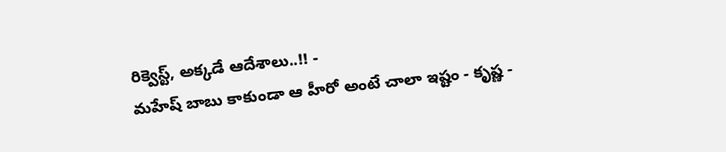రిక్వెస్ట్, అక్కడే ఆదేశాలు..!! -
మహేష్ బాబు కాకుండా ఆ హీరో అంటే చాలా ఇష్టం - కృష్ణ -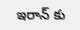ఇరాన్ కు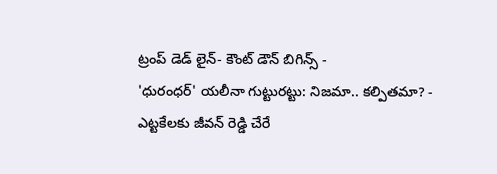ట్రంప్ డెడ్ లైన్- కౌంట్ డౌన్ బిగిన్స్ -
'ధురంధర్' యలీనా గుట్టురట్టు: నిజమా.. కల్పితమా? -
ఎట్టకేలకు జీవన్ రెడ్డి చేరే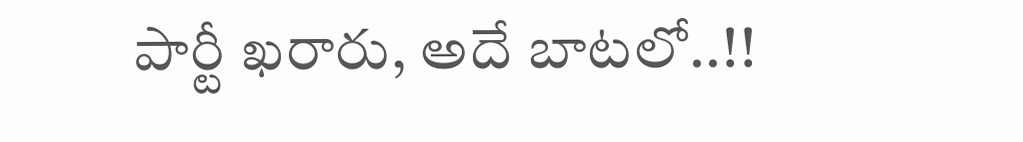పార్టీ ఖరారు, అదే బాటలో..!!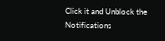Click it and Unblock the Notifications